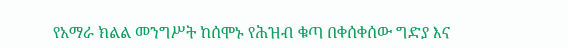የአማራ ክልል መንግሥት ከሰሞኑ የሕዝብ ቁጣ በቀሰቀሰው ግድያ እና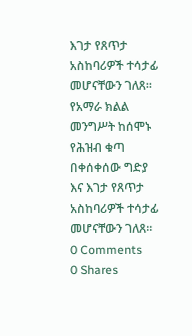እገታ የጸጥታ አስከባሪዎች ተሳታፊ መሆናቸውን ገለጸ።
የአማራ ክልል መንግሥት ከሰሞኑ የሕዝብ ቁጣ በቀሰቀሰው ግድያ እና እገታ የጸጥታ አስከባሪዎች ተሳታፊ መሆናቸውን ገለጸ።
0 Comments
0 Shares